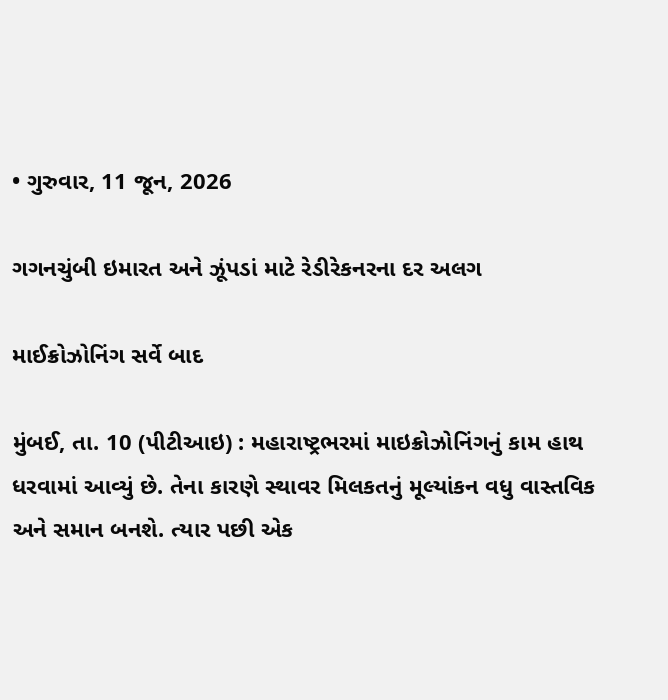• ગુરુવાર, 11 જૂન, 2026

ગગનચુંબી ઇમારત અને ઝૂંપડાં માટે રેડીરેકનરના દર અલગ

માઈક્રોઝોનિંગ સર્વે બાદ

મુંબઈ, તા. 10 (પીટીઆઇ) : મહારાષ્ટ્રભરમાં માઇક્રોઝોનિંગનું કામ હાથ ધરવામાં આવ્યું છે. તેના કારણે સ્થાવર મિલકતનું મૂલ્યાંકન વધુ વાસ્તવિક અને સમાન બનશે. ત્યાર પછી એક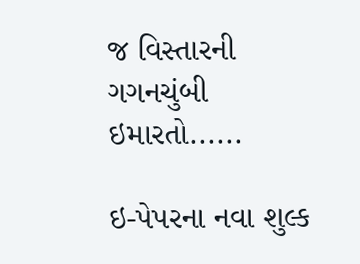જ વિસ્તારની ગગનચુંબી ઇમારતો......

ઇ-પેપરના નવા શુલ્ક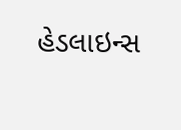હેડલાઇન્સ